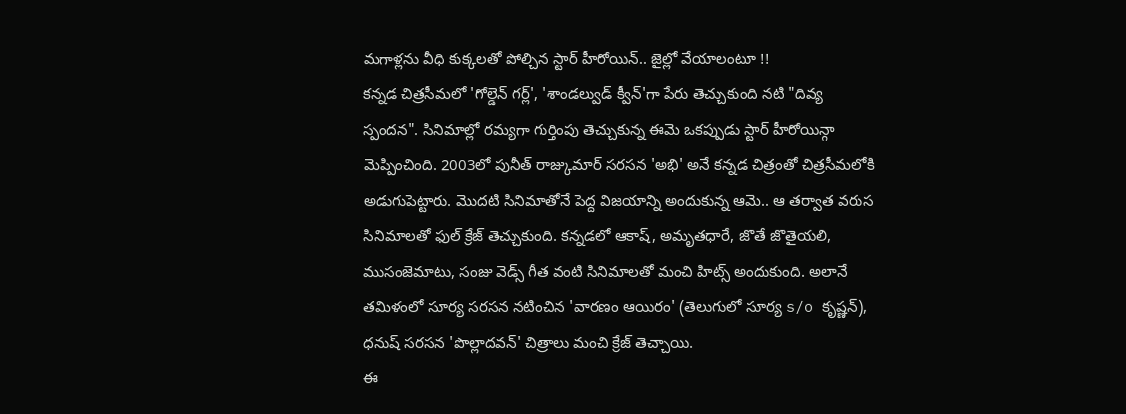మగాళ్లను వీధి కుక్కలతో పోల్చిన స్టార్ హీరోయిన్.. జైల్లో వేయాలంటూ !!
కన్నడ చిత్రసీమలో 'గోల్డెన్ గర్ల్', 'శాండల్వుడ్ క్వీన్'గా పేరు తెచ్చుకుంది నటి "దివ్య స్పందన". సినిమాల్లో రమ్యగా గుర్తింపు తెచ్చుకున్న ఈమె ఒకప్పుడు స్టార్ హీరోయిన్గా మెప్పించింది. 2003లో పునీత్ రాజ్కుమార్ సరసన 'అభి' అనే కన్నడ చిత్రంతో చిత్రసీమలోకి అడుగుపెట్టారు. మొదటి సినిమాతోనే పెద్ద విజయాన్ని అందుకున్న ఆమె.. ఆ తర్వాత వరుస సినిమాలతో ఫుల్ క్రేజ్ తెచ్చుకుంది. కన్నడలో ఆకాష్, అమృతధారే, జొతే జొతైయలి, ముసంజెమాటు, సంజు వెడ్స్ గీత వంటి సినిమాలతో మంచి హిట్స్ అందుకుంది. అలానే తమిళంలో సూర్య సరసన నటించిన 'వారణం ఆయిరం' (తెలుగులో సూర్య s/o కృష్ణన్), ధనుష్ సరసన 'పొల్లాదవన్' చిత్రాలు మంచి క్రేజ్ తెచ్చాయి.
ఈ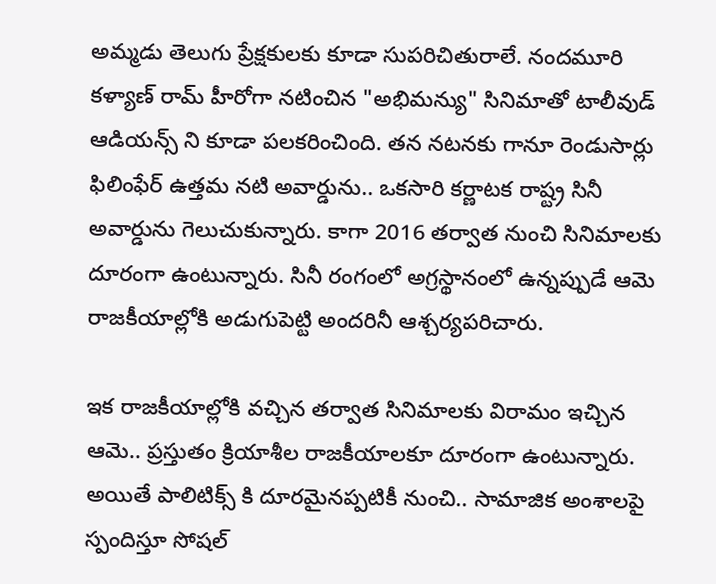అమ్మడు తెలుగు ప్రేక్షకులకు కూడా సుపరిచితురాలే. నందమూరి కళ్యాణ్ రామ్ హీరోగా నటించిన "అభిమన్యు" సినిమాతో టాలీవుడ్ ఆడియన్స్ ని కూడా పలకరించింది. తన నటనకు గానూ రెండుసార్లు ఫిలింఫేర్ ఉత్తమ నటి అవార్డును.. ఒకసారి కర్ణాటక రాష్ట్ర సినీ అవార్డును గెలుచుకున్నారు. కాగా 2016 తర్వాత నుంచి సినిమాలకు దూరంగా ఉంటున్నారు. సినీ రంగంలో అగ్రస్థానంలో ఉన్నప్పుడే ఆమె రాజకీయాల్లోకి అడుగుపెట్టి అందరినీ ఆశ్చర్యపరిచారు.

ఇక రాజకీయాల్లోకి వచ్చిన తర్వాత సినిమాలకు విరామం ఇచ్చిన ఆమె.. ప్రస్తుతం క్రియాశీల రాజకీయాలకూ దూరంగా ఉంటున్నారు. అయితే పాలిటిక్స్ కి దూరమైనప్పటికీ నుంచి.. సామాజిక అంశాలపై స్పందిస్తూ సోషల్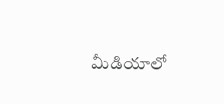మీడియాలో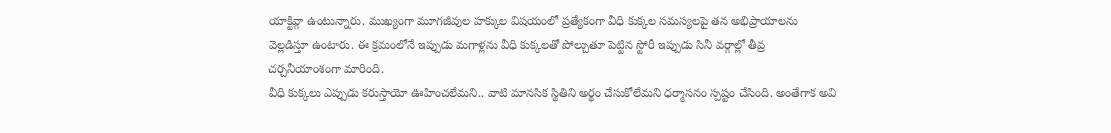యాక్టివ్గా ఉంటున్నారు. ముఖ్యంగా మూగజీవుల హక్కుల విషయంలో ప్రత్యేకంగా వీధి కుక్కల సమస్యలపై తన అభిప్రాయాలను వెల్లడిస్తూ ఉంటారు. ఈ క్రమంలోనే ఇప్పుడు మగాళ్లను వీధి కుక్కలతో పోల్చుతూ పెట్టిన స్టోరీ ఇప్పుడు సినీ వర్గాల్లో తీవ్ర చర్చనీయాంశంగా మారింది.
వీధి కుక్కలు ఎప్పుడు కరుస్తాయో ఊహించలేమని.. వాటి మానసిక స్థితిని అర్థం చేసుకోలేమని ధర్మాసనం స్పష్టం చేసింది. అంతేగాక అవి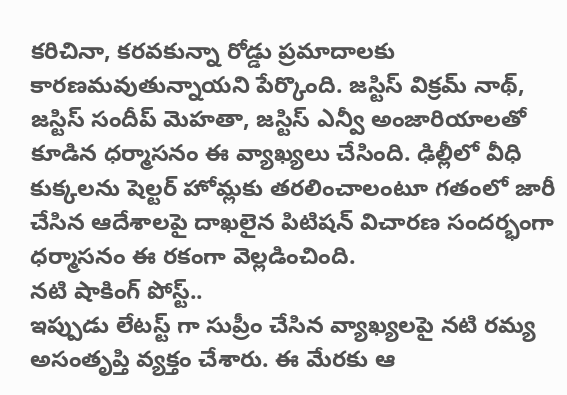కరిచినా, కరవకున్నా రోడ్డు ప్రమాదాలకు కారణమవుతున్నాయని పేర్కొంది. జస్టిస్ విక్రమ్ నాథ్, జస్టిస్ సందీప్ మెహతా, జస్టిస్ ఎన్వీ అంజారియాలతో కూడిన ధర్మాసనం ఈ వ్యాఖ్యలు చేసింది. ఢిల్లీలో వీధి కుక్కలను షెల్టర్ హోమ్లకు తరలించాలంటూ గతంలో జారీ చేసిన ఆదేశాలపై దాఖలైన పిటిషన్ విచారణ సందర్భంగా ధర్మాసనం ఈ రకంగా వెల్లడించింది.
నటి షాకింగ్ పోస్ట్..
ఇప్పుడు లేటస్ట్ గా సుప్రీం చేసిన వ్యాఖ్యలపై నటి రమ్య అసంతృప్తి వ్యక్తం చేశారు. ఈ మేరకు ఆ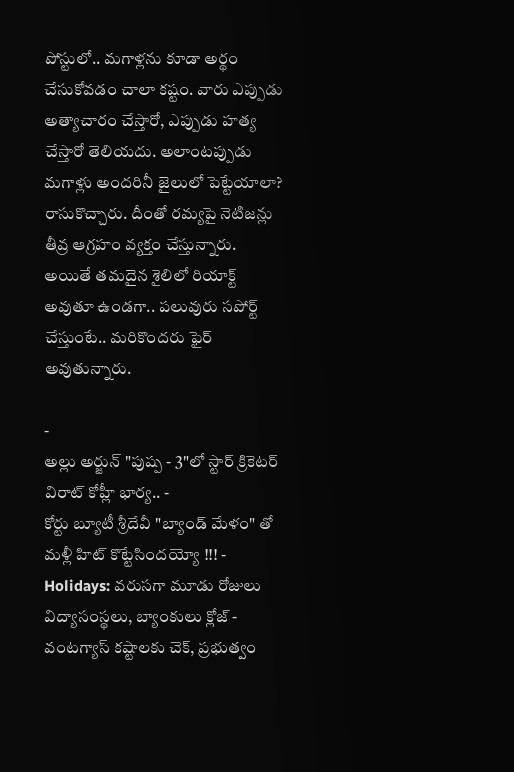పోస్టులో.. మగాళ్లను కూడా అర్థం చేసుకోవడం చాలా కష్టం. వారు ఎప్పుడు అత్యాచారం చేస్తారో, ఎప్పుడు హత్య చేస్తారో తెలియదు. అలాంటప్పుడు మగాళ్లు అందరినీ జైలులో పెట్టేయాలా? రాసుకొచ్చారు. దీంతో రమ్యపై నెటిజన్లు తీవ్ర ఆగ్రహం వ్యక్తం చేస్తున్నారు. అయితే తమదైన శైలిలో రియాక్ట్ అవుతూ ఉండగా.. పలువురు సపోర్ట్ చేస్తుంటే.. మరికొందరు ఫైర్ అవుతున్నారు.

-
అల్లు అర్జున్ "పుష్ప - 3"లో స్టార్ క్రికెటర్ విరాట్ కోహ్లీ భార్య.. -
కోర్టు బ్యూటీ శ్రీదేవీ "బ్యాండ్ మేళం" తో మళ్లీ హిట్ కొట్టేసిందయ్యో !!! -
Holidays: వరుసగా మూడు రోజులు విద్యాసంస్థలు, బ్యాంకులు క్లోజ్ -
వంటగ్యాస్ కష్టాలకు చెక్, ప్రభుత్వం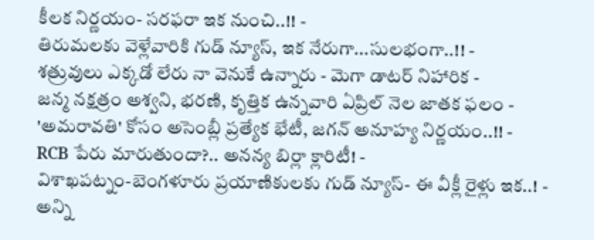కీలక నిర్ణయం- సరఫరా ఇక నుంచి..!! -
తిరుమలకు వెళ్లేవారికి గుడ్ న్యూస్, ఇక నేరుగా...సులభంగా..!! -
శత్రువులు ఎక్కడో లేరు నా వెనుకే ఉన్నారు - మెగా డాటర్ నిహారిక -
జన్మ నక్షత్రం అశ్వని, భరణి, కృత్తిక ఉన్నవారి ఏప్రిల్ నెల జాతక ఫలం -
'అమరావతి' కోసం అసెంబ్లీ ప్రత్యేక భేటీ, జగన్ అనూహ్య నిర్ణయం..!! -
RCB పేరు మారుతుందా?.. అనన్య బిర్లా క్లారిటీ! -
విశాఖపట్నం-బెంగళూరు ప్రయాణికులకు గుడ్ న్యూస్- ఈ వీక్లీ రైళ్లు ఇక..! -
అన్ని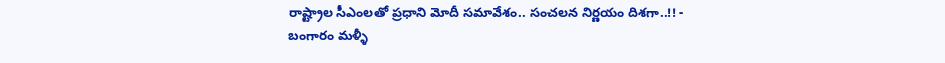రాష్ట్రాల సీఎంలతో ప్రధాని మోదీ సమావేశం.. సంచలన నిర్ణయం దిశగా..!! -
బంగారం మళ్ళీ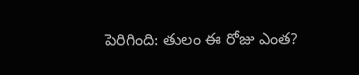పెరిగింది: తులం ఈ రోజు ఎంత?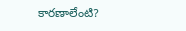కారణాలేంటి?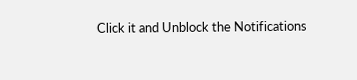Click it and Unblock the Notifications